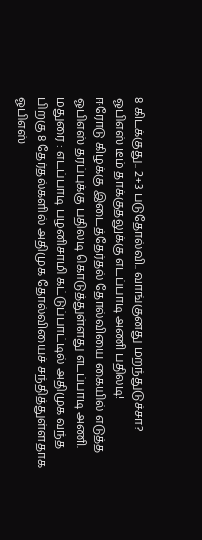8 கிடக்குது.. 2+3 படுதோல்வி.. வாங்குனது மறந்துடுச்சா? ஓபிஎஸ் டீம் தாக்குதலுக்கு எடப்பாடி அணி பதிலடி!
ஈரோடு கிழக்கு இடைத்தேர்தல் தோல்வியை கையில் எடுத்த ஓபிஎஸ் தரப்புக்கு பதிலடி கொடுத்துள்ளது எடப்பாடி அணி.
மதுரை : எடப்பாடி பழனிசாமி கட்டுப்பாட்டில் அதிமுக வந்த பிறகு 8 தேர்தல்களில் அதிமுக தோல்வியைச் சந்தித்துள்ளதாக ஓபிஎஸ்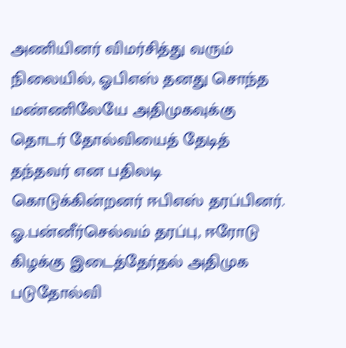அணியினர் விமர்சித்து வரும் நிலையில், ஓபிஎஸ் தனது சொந்த மண்ணிலேயே அதிமுகவுக்கு தொடர் தோல்வியைத் தேடித் தந்தவர் என பதிலடி கொடுக்கின்றனர் ஈபிஎஸ் தரப்பினர்.
ஓ.பன்னீர்செல்வம் தரப்பு, ஈரோடு கிழக்கு இடைத்தேர்தல் அதிமுக படுதோல்வி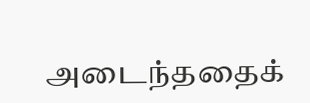அடைந்ததைக்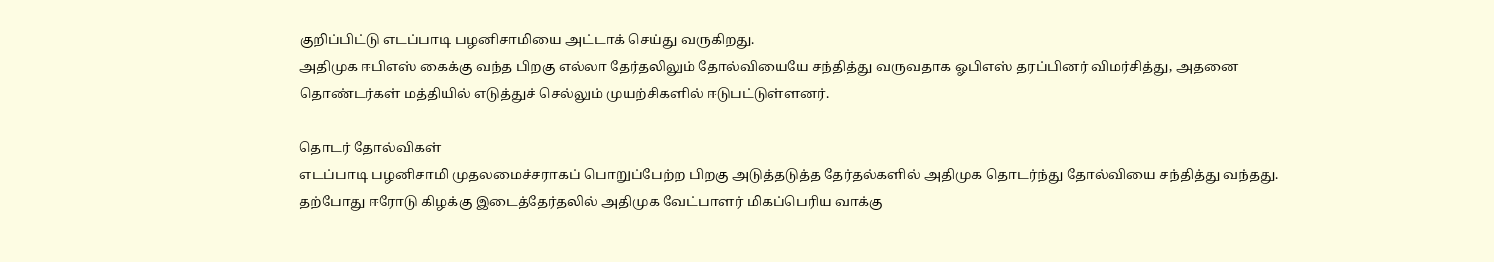குறிப்பிட்டு எடப்பாடி பழனிசாமியை அட்டாக் செய்து வருகிறது.
அதிமுக ஈபிஎஸ் கைக்கு வந்த பிறகு எல்லா தேர்தலிலும் தோல்வியையே சந்தித்து வருவதாக ஓபிஎஸ் தரப்பினர் விமர்சித்து, அதனை தொண்டர்கள் மத்தியில் எடுத்துச் செல்லும் முயற்சிகளில் ஈடுபட்டுள்ளனர்.

தொடர் தோல்விகள்
எடப்பாடி பழனிசாமி முதலமைச்சராகப் பொறுப்பேற்ற பிறகு அடுத்தடுத்த தேர்தல்களில் அதிமுக தொடர்ந்து தோல்வியை சந்தித்து வந்தது. தற்போது ஈரோடு கிழக்கு இடைத்தேர்தலில் அதிமுக வேட்பாளர் மிகப்பெரிய வாக்கு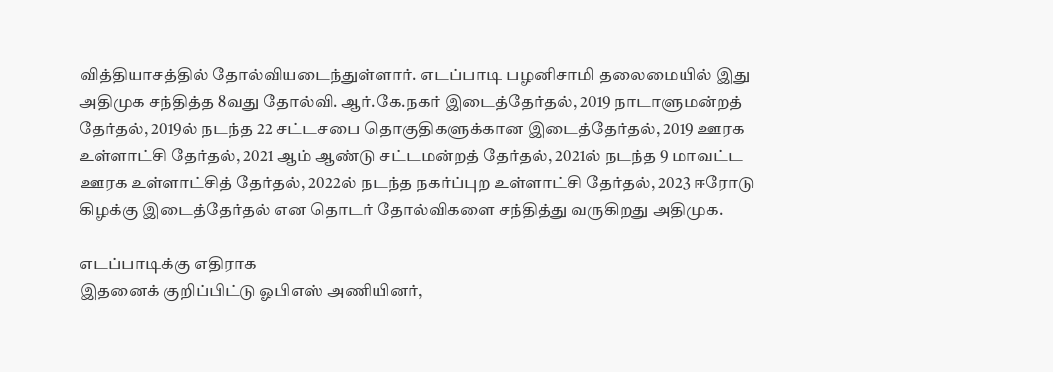வித்தியாசத்தில் தோல்வியடைந்துள்ளார். எடப்பாடி பழனிசாமி தலைமையில் இது அதிமுக சந்தித்த 8வது தோல்வி. ஆர்.கே.நகர் இடைத்தேர்தல், 2019 நாடாளுமன்றத் தேர்தல், 2019ல் நடந்த 22 சட்டசபை தொகுதிகளுக்கான இடைத்தேர்தல், 2019 ஊரக உள்ளாட்சி தேர்தல், 2021 ஆம் ஆண்டு சட்டமன்றத் தேர்தல், 2021ல் நடந்த 9 மாவட்ட ஊரக உள்ளாட்சித் தேர்தல், 2022ல் நடந்த நகர்ப்புற உள்ளாட்சி தேர்தல், 2023 ஈரோடு கிழக்கு இடைத்தேர்தல் என தொடர் தோல்விகளை சந்தித்து வருகிறது அதிமுக.

எடப்பாடிக்கு எதிராக
இதனைக் குறிப்பிட்டு ஓபிஎஸ் அணியினர்,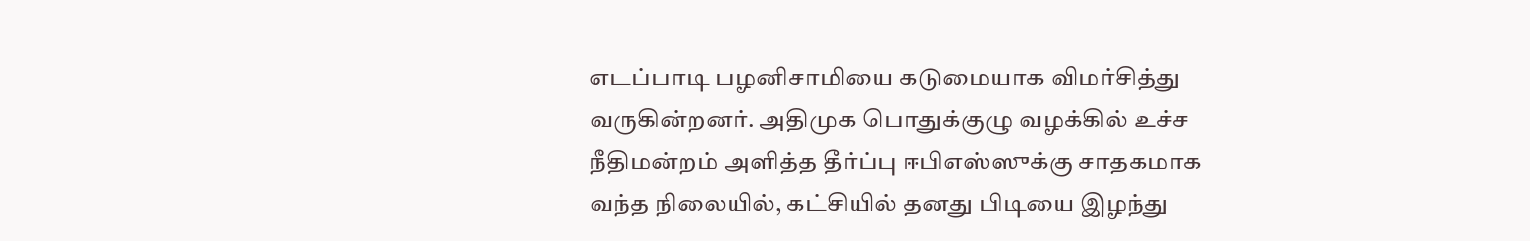எடப்பாடி பழனிசாமியை கடுமையாக விமர்சித்து வருகின்றனர். அதிமுக பொதுக்குழு வழக்கில் உச்ச நீதிமன்றம் அளித்த தீர்ப்பு ஈபிஎஸ்ஸுக்கு சாதகமாக வந்த நிலையில், கட்சியில் தனது பிடியை இழந்து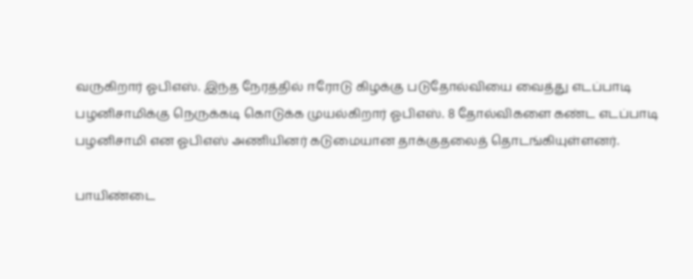வருகிறார் ஓபிஎஸ். இந்த நேரத்தில் ஈரோடு கிழக்கு படுதோல்வியை வைத்து எடப்பாடி பழனிசாமிக்கு நெருக்கடி கொடுக்க முயல்கிறார் ஓபிஎஸ். 8 தோல்விகளை கண்ட எடப்பாடி பழனிசாமி என ஓபிஎஸ் அணியினர் கடுமையான தாக்குதலைத் தொடங்கியுள்ளனர்.

பாயிண்டை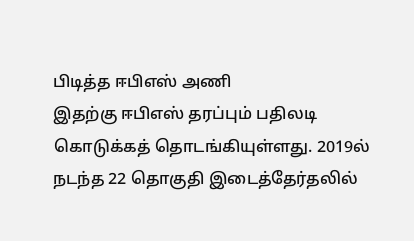பிடித்த ஈபிஎஸ் அணி
இதற்கு ஈபிஎஸ் தரப்பும் பதிலடி கொடுக்கத் தொடங்கியுள்ளது. 2019ல் நடந்த 22 தொகுதி இடைத்தேர்தலில்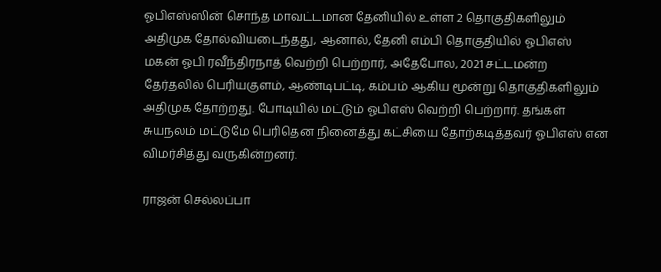ஓபிஎஸ்ஸின் சொந்த மாவட்டமான தேனியில் உள்ள 2 தொகுதிகளிலும் அதிமுக தோல்வியடைந்தது, ஆனால், தேனி எம்பி தொகுதியில் ஓபிஎஸ் மகன் ஓபி ரவீந்திரநாத் வெற்றி பெற்றார், அதேபோல, 2021 சட்டமன்ற தேர்தலில் பெரியகுளம், ஆண்டிபட்டி, கம்பம் ஆகிய மூன்று தொகுதிகளிலும் அதிமுக தோற்றது. போடியில் மட்டும் ஓபிஎஸ் வெற்றி பெற்றார். தங்கள் சுயநலம் மட்டுமே பெரிதென நினைத்து கட்சியை தோற்கடித்தவர் ஓபிஎஸ் என விமர்சித்து வருகின்றனர்.

ராஜன் செல்லப்பா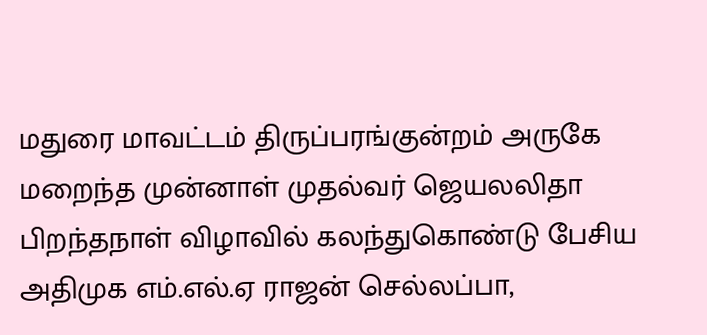மதுரை மாவட்டம் திருப்பரங்குன்றம் அருகே மறைந்த முன்னாள் முதல்வர் ஜெயலலிதா பிறந்தநாள் விழாவில் கலந்துகொண்டு பேசிய அதிமுக எம்.எல்.ஏ ராஜன் செல்லப்பா,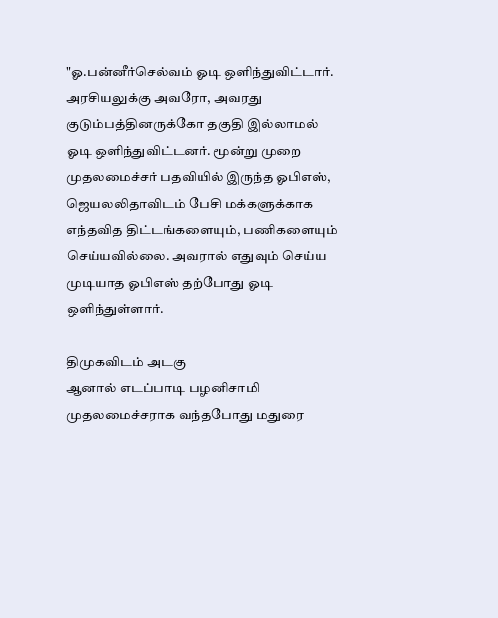"ஓ.பன்னீர்செல்வம் ஓடி ஒளிந்துவிட்டார். அரசியலுக்கு அவரோ, அவரது குடும்பத்தினருக்கோ தகுதி இல்லாமல் ஓடி ஒளிந்துவிட்டனர். மூன்று முறை முதலமைச்சர் பதவியில் இருந்த ஓபிஎஸ், ஜெயலலிதாவிடம் பேசி மக்களுக்காக எந்தவித திட்டங்களையும், பணிகளையும் செய்யவில்லை. அவரால் எதுவும் செய்ய முடியாத ஓபிஎஸ் தற்போது ஓடி ஒளிந்துள்ளார்.

திமுகவிடம் அடகு
ஆனால் எடப்பாடி பழனிசாமி முதலமைச்சராக வந்தபோது மதுரை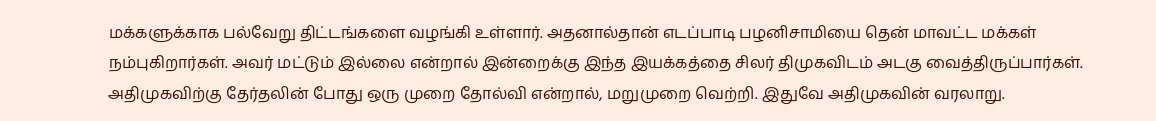மக்களுக்காக பல்வேறு திட்டங்களை வழங்கி உள்ளார். அதனால்தான் எடப்பாடி பழனிசாமியை தென் மாவட்ட மக்கள் நம்புகிறார்கள். அவர் மட்டும் இல்லை என்றால் இன்றைக்கு இந்த இயக்கத்தை சிலர் திமுகவிடம் அடகு வைத்திருப்பார்கள். அதிமுகவிற்கு தேர்தலின் போது ஒரு முறை தோல்வி என்றால், மறுமுறை வெற்றி. இதுவே அதிமுகவின் வரலாறு.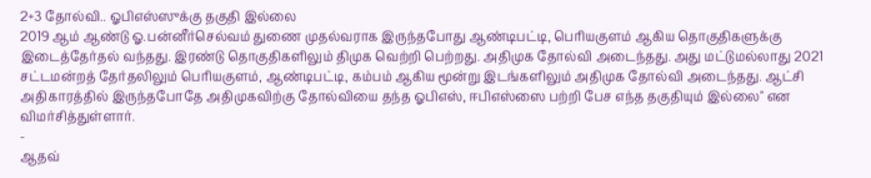2+3 தோல்வி.. ஓபிஎஸ்ஸுக்கு தகுதி இல்லை
2019 ஆம் ஆண்டு ஓ.பன்னீர்செல்வம் துணை முதல்வராக இருந்தபோது ஆண்டிபட்டி, பெரியகுளம் ஆகிய தொகுதிகளுக்கு இடைத்தேர்தல் வந்தது. இரண்டு தொகுதிகளிலும் திமுக வெற்றி பெற்றது. அதிமுக தோல்வி அடைந்தது. அது மட்டுமல்லாது 2021 சட்டமன்றத் தேர்தலிலும் பெரியகுளம், ஆண்டிபட்டி, கம்பம் ஆகிய மூன்று இடங்களிலும் அதிமுக தோல்வி அடைந்தது. ஆட்சி அதிகாரத்தில் இருந்தபோதே அதிமுகவிற்கு தோல்வியை தந்த ஓபிஎஸ், ஈபிஎஸ்ஸை பற்றி பேச எந்த தகுதியும் இல்லை" என விமர்சித்துள்ளார்.
-
ஆதவ்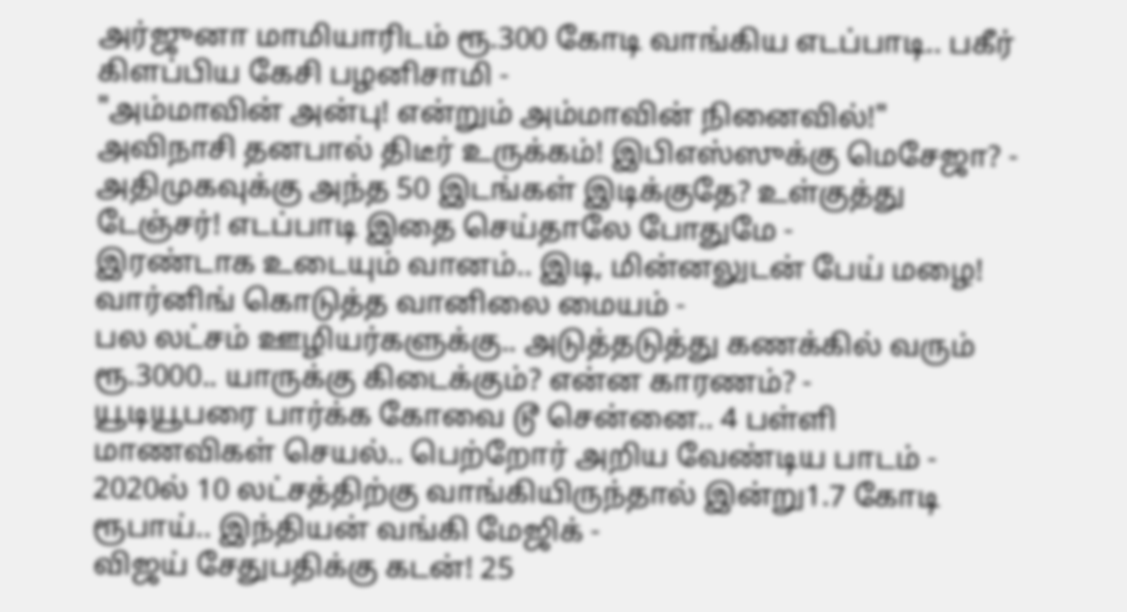அர்ஜுனா மாமியாரிடம் ரூ.300 கோடி வாங்கிய எடப்பாடி.. பகீர் கிளப்பிய கேசி பழனிசாமி -
"அம்மாவின் அன்பு! என்றும் அம்மாவின் நினைவில்!" அவிநாசி தனபால் திடீர் உருக்கம்! இபிஎஸ்ஸுக்கு மெசேஜா? -
அதிமுகவுக்கு அந்த 50 இடங்கள் இடிக்குதே? உள்குத்து டேஞ்சர்! எடப்பாடி இதை செய்தாலே போதுமே -
இரண்டாக உடையும் வானம்.. இடி, மின்னலுடன் பேய் மழை! வார்னிங் கொடுத்த வானிலை மையம் -
பல லட்சம் ஊழியர்களுக்கு.. அடுத்தடுத்து கணக்கில் வரும் ரூ.3000.. யாருக்கு கிடைக்கும்? என்ன காரணம்? -
யூடியூபரை பார்க்க கோவை டூ சென்னை.. 4 பள்ளி மாணவிகள் செயல்.. பெற்றோர் அறிய வேண்டிய பாடம் -
2020ல் 10 லட்சத்திற்கு வாங்கியிருந்தால் இன்று1.7 கோடி ரூபாய்.. இந்தியன் வங்கி மேஜிக் -
விஜய் சேதுபதிக்கு கடன்! 25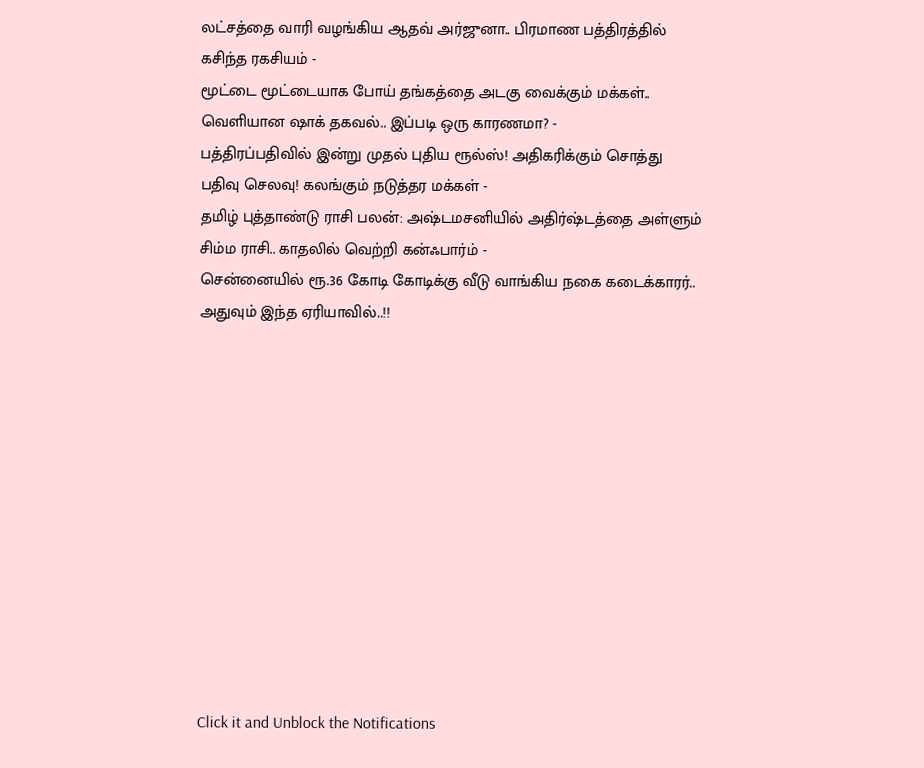லட்சத்தை வாரி வழங்கிய ஆதவ் அர்ஜுனா.. பிரமாண பத்திரத்தில் கசிந்த ரகசியம் -
மூட்டை மூட்டையாக போய் தங்கத்தை அடகு வைக்கும் மக்கள்.. வெளியான ஷாக் தகவல்.. இப்படி ஒரு காரணமா? -
பத்திரப்பதிவில் இன்று முதல் புதிய ரூல்ஸ்! அதிகரிக்கும் சொத்து பதிவு செலவு! கலங்கும் நடுத்தர மக்கள் -
தமிழ் புத்தாண்டு ராசி பலன்: அஷ்டமசனியில் அதிர்ஷ்டத்தை அள்ளும் சிம்ம ராசி.. காதலில் வெற்றி கன்ஃபார்ம் -
சென்னையில் ரூ.36 கோடி கோடிக்கு வீடு வாங்கிய நகை கடைக்காரர்.. அதுவும் இந்த ஏரியாவில்..!!












Click it and Unblock the Notifications